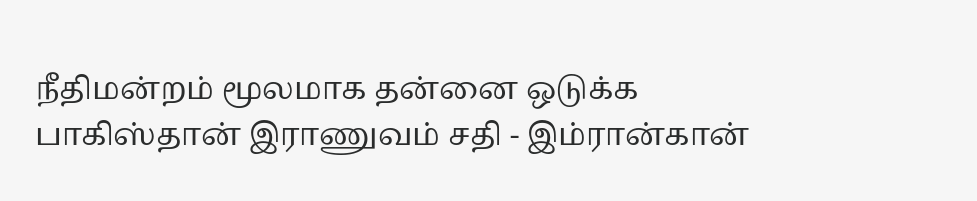நீதிமன்றம் மூலமாக தன்னை ஒடுக்க பாகிஸ்தான் இராணுவம் சதி - இம்ரான்கான்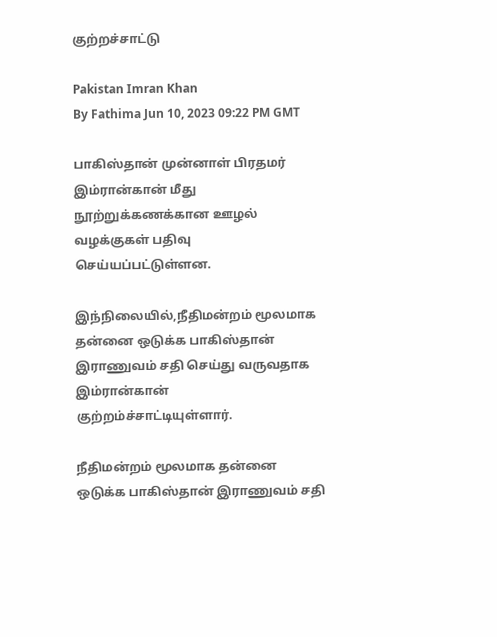குற்றச்சாட்டு

Pakistan Imran Khan
By Fathima Jun 10, 2023 09:22 PM GMT

பாகிஸ்தான் முன்னாள் பிரதமர் இம்ரான்கான் மீது நூற்றுக்கணக்கான ஊழல் வழக்குகள் பதிவு செய்யப்பட்டுள்ளன.

இந்நிலையில்,நீதிமன்றம் மூலமாக தன்னை ஒடுக்க பாகிஸ்தான் இராணுவம் சதி செய்து வருவதாக இம்ரான்கான் குற்றம்ச்சாட்டியுள்ளார்.

நீதிமன்றம் மூலமாக தன்னை ஒடுக்க பாகிஸ்தான் இராணுவம் சதி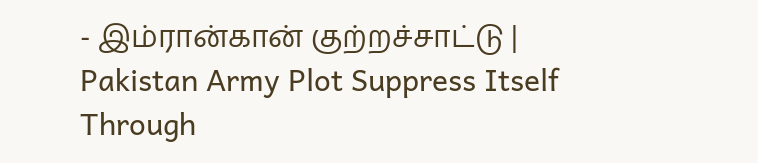- இம்ரான்கான் குற்றச்சாட்டு | Pakistan Army Plot Suppress Itself Through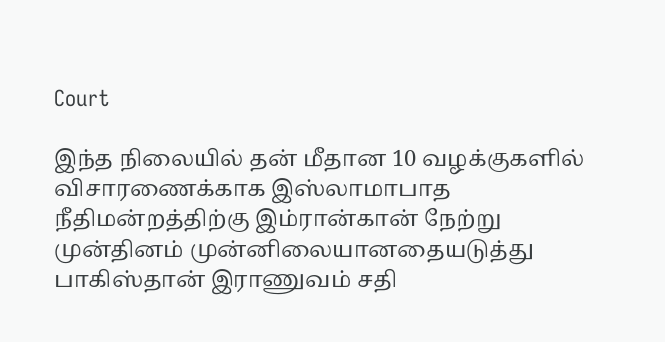Court

இந்த நிலையில் தன் மீதான 10 வழக்குகளில் விசாரணைக்காக இஸ்லாமாபாத நீதிமன்றத்திற்கு இம்ரான்கான் நேற்று முன்தினம் முன்னிலையானதையடுத்து பாகிஸ்தான் இராணுவம் சதி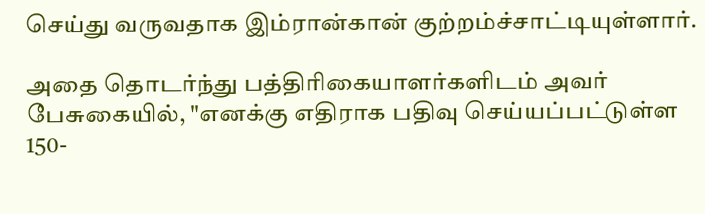செய்து வருவதாக இம்ரான்கான் குற்றம்ச்சாட்டியுள்ளார்.

அதை தொடர்ந்து பத்திரிகையாளர்களிடம் அவர் பேசுகையில், "எனக்கு எதிராக பதிவு செய்யப்பட்டுள்ள 150-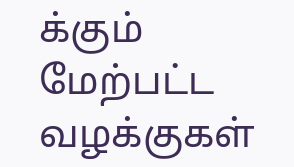க்கும் மேற்பட்ட வழக்குகள்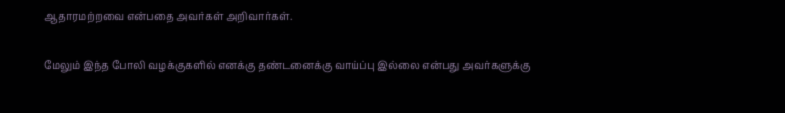ஆதாரமற்றவை என்பதை அவர்கள் அறிவார்கள்.

மேலும் இந்த போலி வழக்குகளில் எனக்கு தண்டனைக்கு வாய்ப்பு இல்லை என்பது அவர்களுக்கு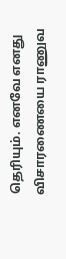தெரியும். எனவே எனது விசாரணையை ராணுவ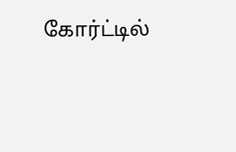கோர்ட்டில்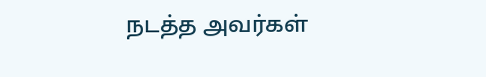நடத்த அவர்கள்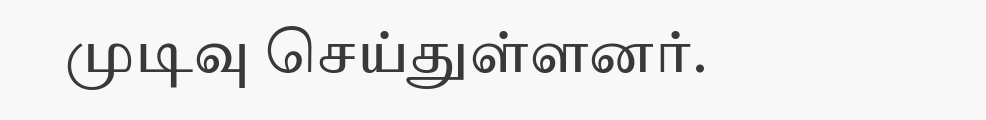முடிவு செய்துள்ளனர்.